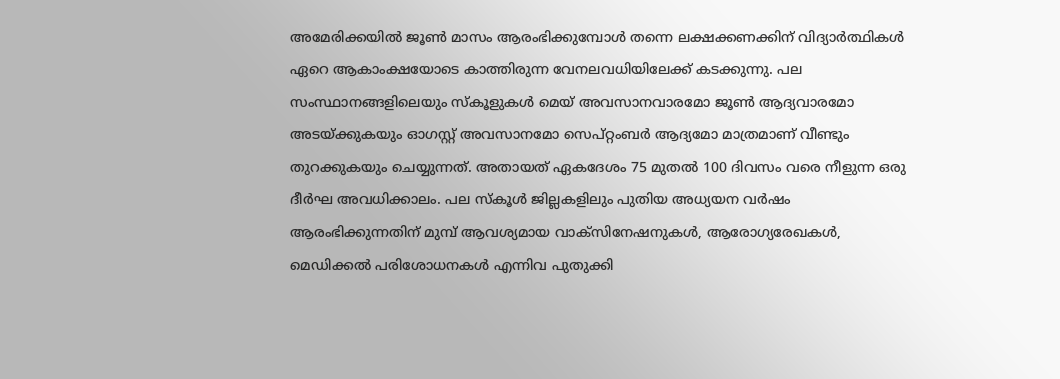അമേരിക്കയിൽ ജൂൺ മാസം ആരംഭിക്കുമ്പോൾ തന്നെ ലക്ഷക്കണക്കിന് വിദ്യാർത്ഥികൾ ഏറെ ആകാംക്ഷയോടെ കാത്തിരുന്ന വേനലവധിയിലേക്ക് കടക്കുന്നു. പല സംസ്ഥാനങ്ങളിലെയും സ്കൂളുകൾ മെയ് അവസാനവാരമോ ജൂൺ ആദ്യവാരമോ അടയ്ക്കുകയും ഓഗസ്റ്റ് അവസാനമോ സെപ്റ്റംബർ ആദ്യമോ മാത്രമാണ് വീണ്ടും തുറക്കുകയും ചെയ്യുന്നത്. അതായത് ഏകദേശം 75 മുതൽ 100 ദിവസം വരെ നീളുന്ന ഒരു ദീർഘ അവധിക്കാലം. പല സ്കൂൾ ജില്ലകളിലും പുതിയ അധ്യയന വർഷം ആരംഭിക്കുന്നതിന് മുമ്പ് ആവശ്യമായ വാക്സിനേഷനുകൾ, ആരോഗ്യരേഖകൾ, മെഡിക്കൽ പരിശോധനകൾ എന്നിവ പുതുക്കി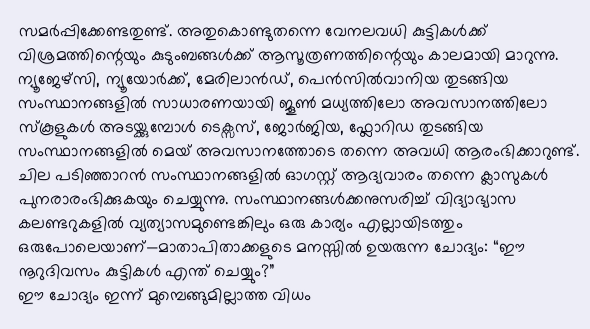സമർപ്പിക്കേണ്ടതുണ്ട്. അതുകൊണ്ടുതന്നെ വേനലവധി കുട്ടികൾക്ക് വിശ്രമത്തിന്റെയും കുടുംബങ്ങൾക്ക് ആസൂത്രണത്തിന്റെയും കാലമായി മാറുന്നു.
ന്യൂജേഴ്സി, ന്യൂയോർക്ക്, മേരിലാൻഡ്, പെൻസിൽവാനിയ തുടങ്ങിയ സംസ്ഥാനങ്ങളിൽ സാധാരണയായി ജൂൺ മധ്യത്തിലോ അവസാനത്തിലോ സ്കൂളുകൾ അടയ്ക്കുമ്പോൾ ടെക്സസ്, ജോർജിയ, ഫ്ലോറിഡ തുടങ്ങിയ സംസ്ഥാനങ്ങളിൽ മെയ് അവസാനത്തോടെ തന്നെ അവധി ആരംഭിക്കാറുണ്ട്. ചില പടിഞ്ഞാറൻ സംസ്ഥാനങ്ങളിൽ ഓഗസ്റ്റ് ആദ്യവാരം തന്നെ ക്ലാസുകൾ പുനരാരംഭിക്കുകയും ചെയ്യുന്നു. സംസ്ഥാനങ്ങൾക്കനുസരിച്ച് വിദ്യാഭ്യാസ കലണ്ടറുകളിൽ വ്യത്യാസമുണ്ടെങ്കിലും ഒരു കാര്യം എല്ലായിടത്തും ഒരുപോലെയാണ്—മാതാപിതാക്കളുടെ മനസ്സിൽ ഉയരുന്ന ചോദ്യം: “ഈ നൂറുദിവസം കുട്ടികൾ എന്ത് ചെയ്യും?”
ഈ ചോദ്യം ഇന്ന് മുമ്പെങ്ങുമില്ലാത്ത വിധം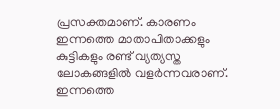പ്രസക്തമാണ്. കാരണം ഇന്നത്തെ മാതാപിതാക്കളും കുട്ടികളും രണ്ട് വ്യത്യസ്ത ലോകങ്ങളിൽ വളർന്നവരാണ്. ഇന്നത്തെ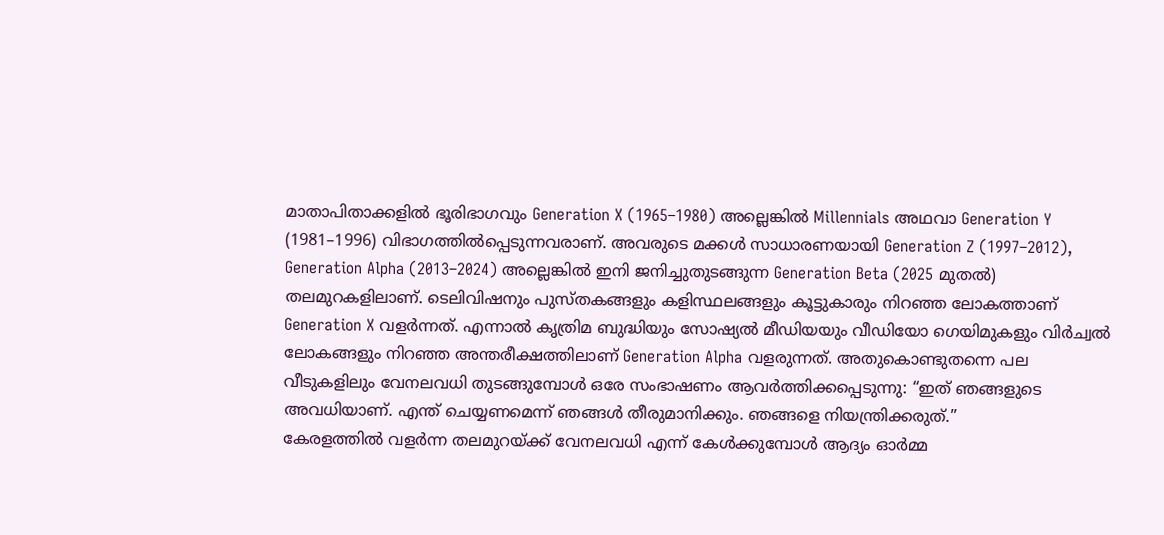മാതാപിതാക്കളിൽ ഭൂരിഭാഗവും Generation X (1965–1980) അല്ലെങ്കിൽ Millennials അഥവാ Generation Y (1981–1996) വിഭാഗത്തിൽപ്പെടുന്നവരാണ്. അവരുടെ മക്കൾ സാധാരണയായി Generation Z (1997–2012), Generation Alpha (2013–2024) അല്ലെങ്കിൽ ഇനി ജനിച്ചുതുടങ്ങുന്ന Generation Beta (2025 മുതൽ) തലമുറകളിലാണ്. ടെലിവിഷനും പുസ്തകങ്ങളും കളിസ്ഥലങ്ങളും കൂട്ടുകാരും നിറഞ്ഞ ലോകത്താണ് Generation X വളർന്നത്. എന്നാൽ കൃത്രിമ ബുദ്ധിയും സോഷ്യൽ മീഡിയയും വീഡിയോ ഗെയിമുകളും വിർച്വൽ ലോകങ്ങളും നിറഞ്ഞ അന്തരീക്ഷത്തിലാണ് Generation Alpha വളരുന്നത്. അതുകൊണ്ടുതന്നെ പല വീടുകളിലും വേനലവധി തുടങ്ങുമ്പോൾ ഒരേ സംഭാഷണം ആവർത്തിക്കപ്പെടുന്നു: “ഇത് ഞങ്ങളുടെ അവധിയാണ്. എന്ത് ചെയ്യണമെന്ന് ഞങ്ങൾ തീരുമാനിക്കും. ഞങ്ങളെ നിയന്ത്രിക്കരുത്.”
കേരളത്തിൽ വളർന്ന തലമുറയ്ക്ക് വേനലവധി എന്ന് കേൾക്കുമ്പോൾ ആദ്യം ഓർമ്മ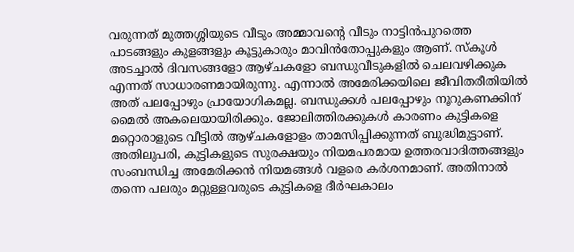വരുന്നത് മുത്തശ്ശിയുടെ വീടും അമ്മാവന്റെ വീടും നാട്ടിൻപുറത്തെ പാടങ്ങളും കുളങ്ങളും കൂട്ടുകാരും മാവിൻതോപ്പുകളും ആണ്. സ്കൂൾ അടച്ചാൽ ദിവസങ്ങളോ ആഴ്ചകളോ ബന്ധുവീടുകളിൽ ചെലവഴിക്കുക എന്നത് സാധാരണമായിരുന്നു. എന്നാൽ അമേരിക്കയിലെ ജീവിതരീതിയിൽ അത് പലപ്പോഴും പ്രായോഗികമല്ല. ബന്ധുക്കൾ പലപ്പോഴും നൂറുകണക്കിന് മൈൽ അകലെയായിരിക്കും. ജോലിത്തിരക്കുകൾ കാരണം കുട്ടികളെ മറ്റൊരാളുടെ വീട്ടിൽ ആഴ്ചകളോളം താമസിപ്പിക്കുന്നത് ബുദ്ധിമുട്ടാണ്. അതിലുപരി, കുട്ടികളുടെ സുരക്ഷയും നിയമപരമായ ഉത്തരവാദിത്തങ്ങളും സംബന്ധിച്ച അമേരിക്കൻ നിയമങ്ങൾ വളരെ കർശനമാണ്. അതിനാൽ തന്നെ പലരും മറ്റുള്ളവരുടെ കുട്ടികളെ ദീർഘകാലം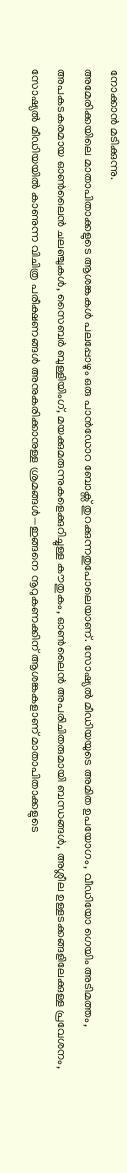നോക്കാൻ മടിക്കുന്നു.
അമേരിക്കയിലെ മാതാപിതാക്കളുടെ ആശങ്കകൾ പലപ്പോഴും ഒരു പാൻഡോറ ബോക്സ് തുറക്കുന്നതുപോലെയാണ്. സോഷ്യൽ മീഡിയയുടെ അമിത ഉപയോഗം, വീഡിയോ ഗെയിം അടിമത്തം, അപകടകരമായ ഓൺലൈൻ ചലഞ്ചുകൾ, സൈബർ ബുള്ളിയിംഗ്, മയക്കുമരുന്നുകളെക്കുറിച്ചുള്ള കൗതുകം, ഓൺലൈൻ അപരിചിതരുമായി ബന്ധങ്ങൾ, അശ്ലീല ഉള്ളടക്കങ്ങളിലേക്കുള്ള പ്രവേശനം, സോഷ്യൽ മീഡിയയിൽ കാണുന്ന വിചിത്ര പരീക്ഷണങ്ങൾ അനുകരിക്കാനുള്ള ശ്രമങ്ങൾ—ഇങ്ങനെ നൂറുകണക്കിന് ആശങ്കകളാണ് മാതാപിതാക്കളുടെ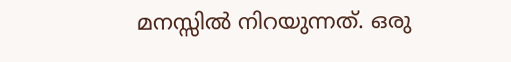മനസ്സിൽ നിറയുന്നത്. ഒരു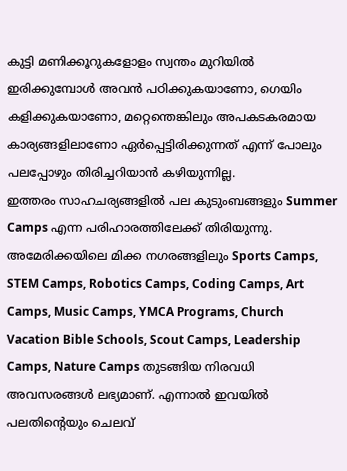കുട്ടി മണിക്കൂറുകളോളം സ്വന്തം മുറിയിൽ ഇരിക്കുമ്പോൾ അവൻ പഠിക്കുകയാണോ, ഗെയിം കളിക്കുകയാണോ, മറ്റെന്തെങ്കിലും അപകടകരമായ കാര്യങ്ങളിലാണോ ഏർപ്പെട്ടിരിക്കുന്നത് എന്ന് പോലും പലപ്പോഴും തിരിച്ചറിയാൻ കഴിയുന്നില്ല.
ഇത്തരം സാഹചര്യങ്ങളിൽ പല കുടുംബങ്ങളും Summer Camps എന്ന പരിഹാരത്തിലേക്ക് തിരിയുന്നു. അമേരിക്കയിലെ മിക്ക നഗരങ്ങളിലും Sports Camps, STEM Camps, Robotics Camps, Coding Camps, Art Camps, Music Camps, YMCA Programs, Church Vacation Bible Schools, Scout Camps, Leadership Camps, Nature Camps തുടങ്ങിയ നിരവധി അവസരങ്ങൾ ലഭ്യമാണ്. എന്നാൽ ഇവയിൽ പലതിന്റെയും ചെലവ്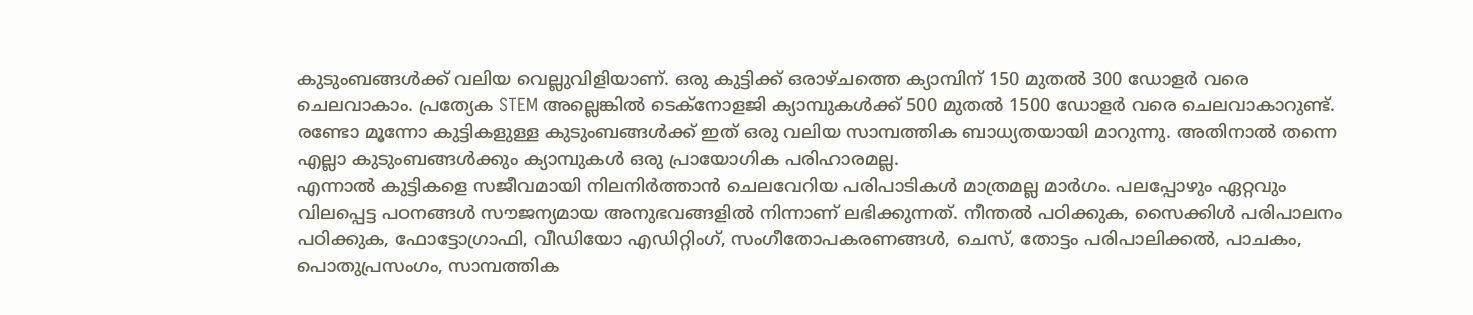കുടുംബങ്ങൾക്ക് വലിയ വെല്ലുവിളിയാണ്. ഒരു കുട്ടിക്ക് ഒരാഴ്ചത്തെ ക്യാമ്പിന് 150 മുതൽ 300 ഡോളർ വരെ ചെലവാകാം. പ്രത്യേക STEM അല്ലെങ്കിൽ ടെക്നോളജി ക്യാമ്പുകൾക്ക് 500 മുതൽ 1500 ഡോളർ വരെ ചെലവാകാറുണ്ട്. രണ്ടോ മൂന്നോ കുട്ടികളുള്ള കുടുംബങ്ങൾക്ക് ഇത് ഒരു വലിയ സാമ്പത്തിക ബാധ്യതയായി മാറുന്നു. അതിനാൽ തന്നെ എല്ലാ കുടുംബങ്ങൾക്കും ക്യാമ്പുകൾ ഒരു പ്രായോഗിക പരിഹാരമല്ല.
എന്നാൽ കുട്ടികളെ സജീവമായി നിലനിർത്താൻ ചെലവേറിയ പരിപാടികൾ മാത്രമല്ല മാർഗം. പലപ്പോഴും ഏറ്റവും വിലപ്പെട്ട പഠനങ്ങൾ സൗജന്യമായ അനുഭവങ്ങളിൽ നിന്നാണ് ലഭിക്കുന്നത്. നീന്തൽ പഠിക്കുക, സൈക്കിൾ പരിപാലനം പഠിക്കുക, ഫോട്ടോഗ്രാഫി, വീഡിയോ എഡിറ്റിംഗ്, സംഗീതോപകരണങ്ങൾ, ചെസ്, തോട്ടം പരിപാലിക്കൽ, പാചകം, പൊതുപ്രസംഗം, സാമ്പത്തിക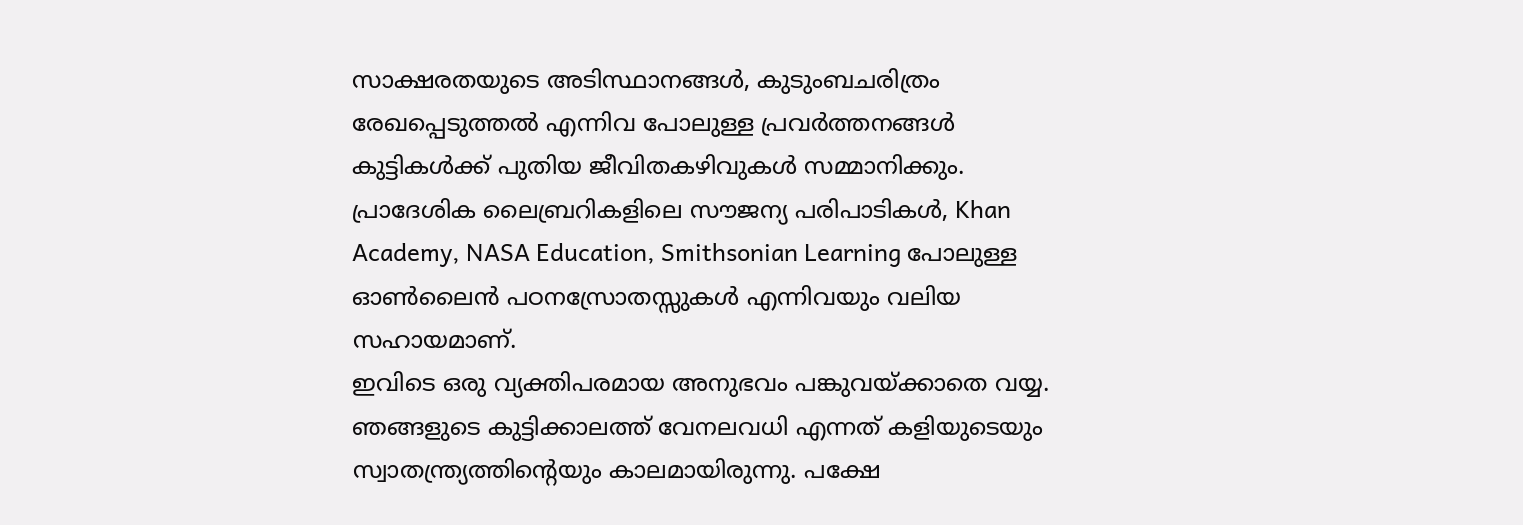സാക്ഷരതയുടെ അടിസ്ഥാനങ്ങൾ, കുടുംബചരിത്രം രേഖപ്പെടുത്തൽ എന്നിവ പോലുള്ള പ്രവർത്തനങ്ങൾ കുട്ടികൾക്ക് പുതിയ ജീവിതകഴിവുകൾ സമ്മാനിക്കും. പ്രാദേശിക ലൈബ്രറികളിലെ സൗജന്യ പരിപാടികൾ, Khan Academy, NASA Education, Smithsonian Learning പോലുള്ള ഓൺലൈൻ പഠനസ്രോതസ്സുകൾ എന്നിവയും വലിയ സഹായമാണ്.
ഇവിടെ ഒരു വ്യക്തിപരമായ അനുഭവം പങ്കുവയ്ക്കാതെ വയ്യ. ഞങ്ങളുടെ കുട്ടിക്കാലത്ത് വേനലവധി എന്നത് കളിയുടെയും സ്വാതന്ത്ര്യത്തിന്റെയും കാലമായിരുന്നു. പക്ഷേ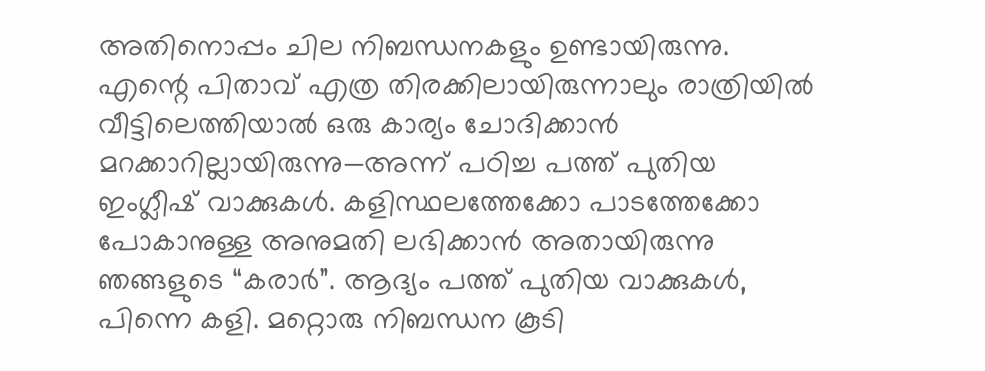അതിനൊപ്പം ചില നിബന്ധനകളും ഉണ്ടായിരുന്നു. എന്റെ പിതാവ് എത്ര തിരക്കിലായിരുന്നാലും രാത്രിയിൽ വീട്ടിലെത്തിയാൽ ഒരു കാര്യം ചോദിക്കാൻ മറക്കാറില്ലായിരുന്നു—അന്ന് പഠിച്ച പത്ത് പുതിയ ഇംഗ്ലീഷ് വാക്കുകൾ. കളിസ്ഥലത്തേക്കോ പാടത്തേക്കോ പോകാനുള്ള അനുമതി ലഭിക്കാൻ അതായിരുന്നു ഞങ്ങളുടെ “കരാർ”. ആദ്യം പത്ത് പുതിയ വാക്കുകൾ, പിന്നെ കളി. മറ്റൊരു നിബന്ധന കൂടി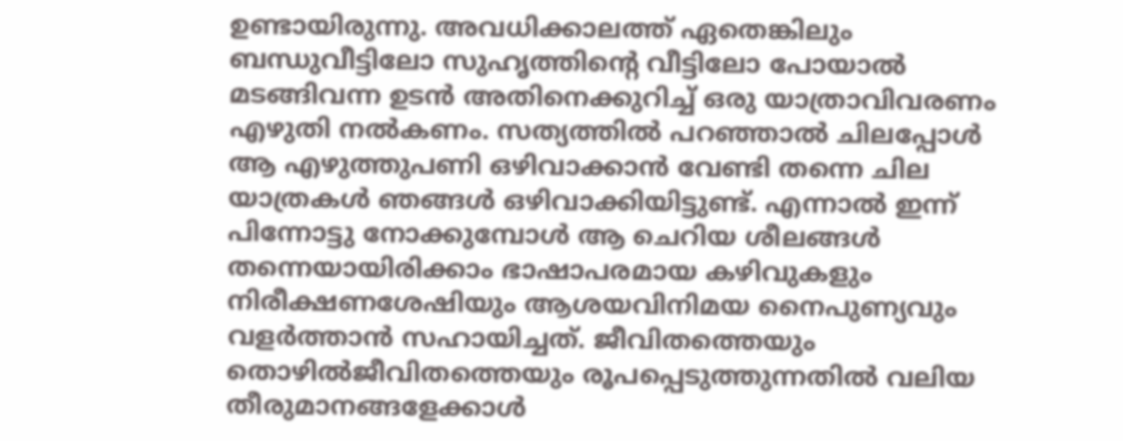ഉണ്ടായിരുന്നു. അവധിക്കാലത്ത് ഏതെങ്കിലും ബന്ധുവീട്ടിലോ സുഹൃത്തിന്റെ വീട്ടിലോ പോയാൽ മടങ്ങിവന്ന ഉടൻ അതിനെക്കുറിച്ച് ഒരു യാത്രാവിവരണം എഴുതി നൽകണം. സത്യത്തിൽ പറഞ്ഞാൽ ചിലപ്പോൾ ആ എഴുത്തുപണി ഒഴിവാക്കാൻ വേണ്ടി തന്നെ ചില യാത്രകൾ ഞങ്ങൾ ഒഴിവാക്കിയിട്ടുണ്ട്. എന്നാൽ ഇന്ന് പിന്നോട്ടു നോക്കുമ്പോൾ ആ ചെറിയ ശീലങ്ങൾ തന്നെയായിരിക്കാം ഭാഷാപരമായ കഴിവുകളും നിരീക്ഷണശേഷിയും ആശയവിനിമയ നൈപുണ്യവും വളർത്താൻ സഹായിച്ചത്. ജീവിതത്തെയും തൊഴിൽജീവിതത്തെയും രൂപപ്പെടുത്തുന്നതിൽ വലിയ തീരുമാനങ്ങളേക്കാൾ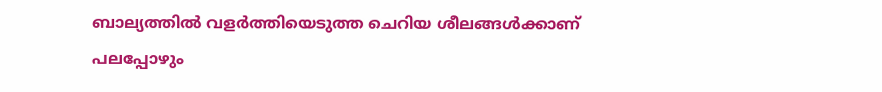ബാല്യത്തിൽ വളർത്തിയെടുത്ത ചെറിയ ശീലങ്ങൾക്കാണ് പലപ്പോഴും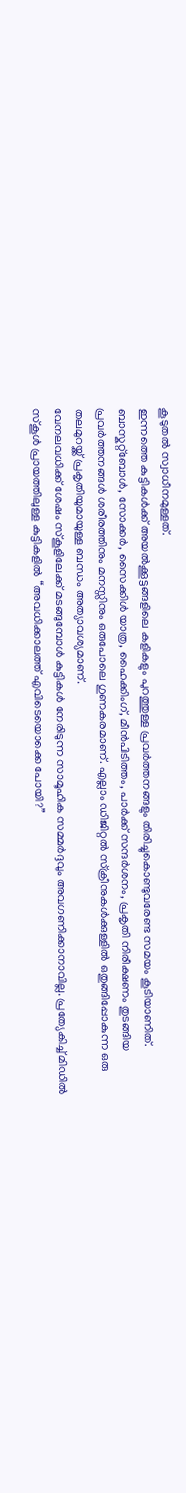കൂടുതൽ സ്വാധീനമുള്ളത്.
ഇന്നത്തെ കുട്ടികൾക്ക് അയൽക്കൂട്ടങ്ങളിലെ കളികളും പുറത്തുള്ള പ്രവർത്തനങ്ങളും തിരിച്ചുകൊണ്ടുവരേണ്ട സമയം കൂടിയാണിത്. ബാസ്കറ്റ്ബോൾ, സോക്കർ, സൈക്കിൾ യാത്ര, ഹൈക്കിംഗ്, മീൻപിടിത്തം, പാർക്ക് സന്ദർശനം, പ്രകൃതി നിരീക്ഷണം തുടങ്ങിയ പ്രവർത്തനങ്ങൾ ശരീരത്തിനും മനസ്സിനും ഒരുപോലെ ഗുണകരമാണ്. എല്ലാം ഡിജിറ്റൽ സ്ക്രീനുകൾക്കുള്ളിൽ ഒതുങ്ങിപ്പോകുന്ന ഒരു തലമുറയ്ക്ക് പ്രകൃതിയുമായുള്ള ബന്ധം അത്യാവശ്യമാണ്.
വേനലവധിക്ക് ശേഷം സ്കൂളിലേക്ക് മടങ്ങുമ്പോൾ കുട്ടികൾ നേരിടുന്ന സാമൂഹിക സമ്മർദ്ദവും അവഗണിക്കാനാവില്ല. പ്രത്യേകിച്ച് മിഡിൽ സ്കൂൾ പ്രായത്തിലുള്ള കുട്ടികളിൽ “അവധിക്കാലത്ത് എവിടെയൊക്കെ പോയി?”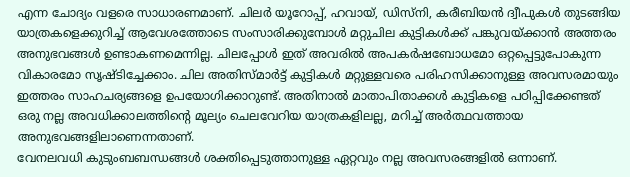എന്ന ചോദ്യം വളരെ സാധാരണമാണ്. ചിലർ യൂറോപ്പ്, ഹവായ്, ഡിസ്നി, കരീബിയൻ ദ്വീപുകൾ തുടങ്ങിയ യാത്രകളെക്കുറിച്ച് ആവേശത്തോടെ സംസാരിക്കുമ്പോൾ മറ്റുചില കുട്ടികൾക്ക് പങ്കുവയ്ക്കാൻ അത്തരം അനുഭവങ്ങൾ ഉണ്ടാകണമെന്നില്ല. ചിലപ്പോൾ ഇത് അവരിൽ അപകർഷബോധമോ ഒറ്റപ്പെട്ടുപോകുന്ന വികാരമോ സൃഷ്ടിച്ചേക്കാം. ചില അതിസ്മാർട്ട് കുട്ടികൾ മറ്റുള്ളവരെ പരിഹസിക്കാനുള്ള അവസരമായും ഇത്തരം സാഹചര്യങ്ങളെ ഉപയോഗിക്കാറുണ്ട്. അതിനാൽ മാതാപിതാക്കൾ കുട്ടികളെ പഠിപ്പിക്കേണ്ടത് ഒരു നല്ല അവധിക്കാലത്തിന്റെ മൂല്യം ചെലവേറിയ യാത്രകളിലല്ല, മറിച്ച് അർത്ഥവത്തായ അനുഭവങ്ങളിലാണെന്നതാണ്.
വേനലവധി കുടുംബബന്ധങ്ങൾ ശക്തിപ്പെടുത്താനുള്ള ഏറ്റവും നല്ല അവസരങ്ങളിൽ ഒന്നാണ്.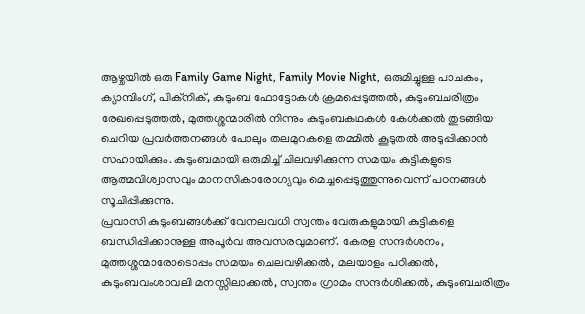ആഴ്ചയിൽ ഒരു Family Game Night, Family Movie Night, ഒരുമിച്ചുള്ള പാചകം, ക്യാമ്പിംഗ്, പിക്നിക്, കുടുംബ ഫോട്ടോകൾ ക്രമപ്പെടുത്തൽ, കുടുംബചരിത്രം രേഖപ്പെടുത്തൽ, മുത്തശ്ശന്മാരിൽ നിന്നും കുടുംബകഥകൾ കേൾക്കൽ തുടങ്ങിയ ചെറിയ പ്രവർത്തനങ്ങൾ പോലും തലമുറകളെ തമ്മിൽ കൂടുതൽ അടുപ്പിക്കാൻ സഹായിക്കും. കുടുംബമായി ഒരുമിച്ച് ചിലവഴിക്കുന്ന സമയം കുട്ടികളുടെ ആത്മവിശ്വാസവും മാനസികാരോഗ്യവും മെച്ചപ്പെടുത്തുന്നുവെന്ന് പഠനങ്ങൾ സൂചിപ്പിക്കുന്നു.
പ്രവാസി കുടുംബങ്ങൾക്ക് വേനലവധി സ്വന്തം വേരുകളുമായി കുട്ടികളെ ബന്ധിപ്പിക്കാനുള്ള അപൂർവ അവസരവുമാണ്. കേരള സന്ദർശനം, മുത്തശ്ശന്മാരോടൊപ്പം സമയം ചെലവഴിക്കൽ, മലയാളം പഠിക്കൽ, കുടുംബവംശാവലി മനസ്സിലാക്കൽ, സ്വന്തം ഗ്രാമം സന്ദർശിക്കൽ, കുടുംബചരിത്രം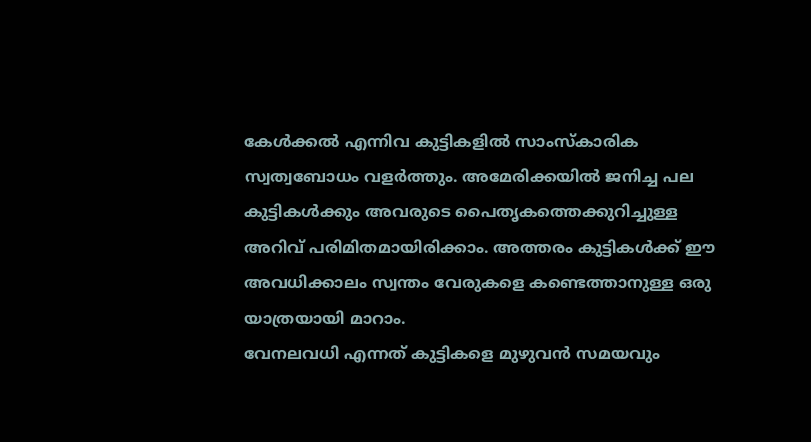കേൾക്കൽ എന്നിവ കുട്ടികളിൽ സാംസ്കാരിക സ്വത്വബോധം വളർത്തും. അമേരിക്കയിൽ ജനിച്ച പല കുട്ടികൾക്കും അവരുടെ പൈതൃകത്തെക്കുറിച്ചുള്ള അറിവ് പരിമിതമായിരിക്കാം. അത്തരം കുട്ടികൾക്ക് ഈ അവധിക്കാലം സ്വന്തം വേരുകളെ കണ്ടെത്താനുള്ള ഒരു യാത്രയായി മാറാം.
വേനലവധി എന്നത് കുട്ടികളെ മുഴുവൻ സമയവും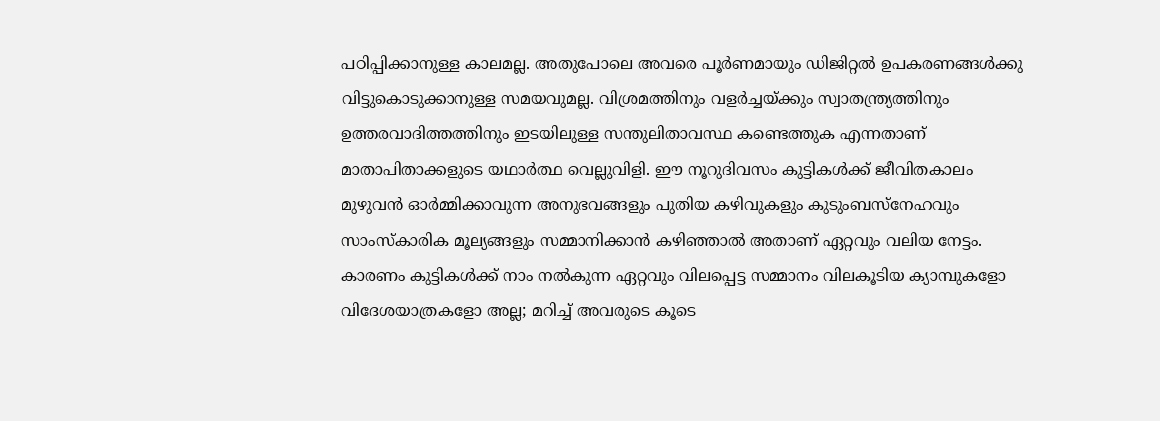പഠിപ്പിക്കാനുള്ള കാലമല്ല. അതുപോലെ അവരെ പൂർണമായും ഡിജിറ്റൽ ഉപകരണങ്ങൾക്കു വിട്ടുകൊടുക്കാനുള്ള സമയവുമല്ല. വിശ്രമത്തിനും വളർച്ചയ്ക്കും സ്വാതന്ത്ര്യത്തിനും ഉത്തരവാദിത്തത്തിനും ഇടയിലുള്ള സന്തുലിതാവസ്ഥ കണ്ടെത്തുക എന്നതാണ് മാതാപിതാക്കളുടെ യഥാർത്ഥ വെല്ലുവിളി. ഈ നൂറുദിവസം കുട്ടികൾക്ക് ജീവിതകാലം മുഴുവൻ ഓർമ്മിക്കാവുന്ന അനുഭവങ്ങളും പുതിയ കഴിവുകളും കുടുംബസ്നേഹവും സാംസ്കാരിക മൂല്യങ്ങളും സമ്മാനിക്കാൻ കഴിഞ്ഞാൽ അതാണ് ഏറ്റവും വലിയ നേട്ടം. കാരണം കുട്ടികൾക്ക് നാം നൽകുന്ന ഏറ്റവും വിലപ്പെട്ട സമ്മാനം വിലകൂടിയ ക്യാമ്പുകളോ വിദേശയാത്രകളോ അല്ല; മറിച്ച് അവരുടെ കൂടെ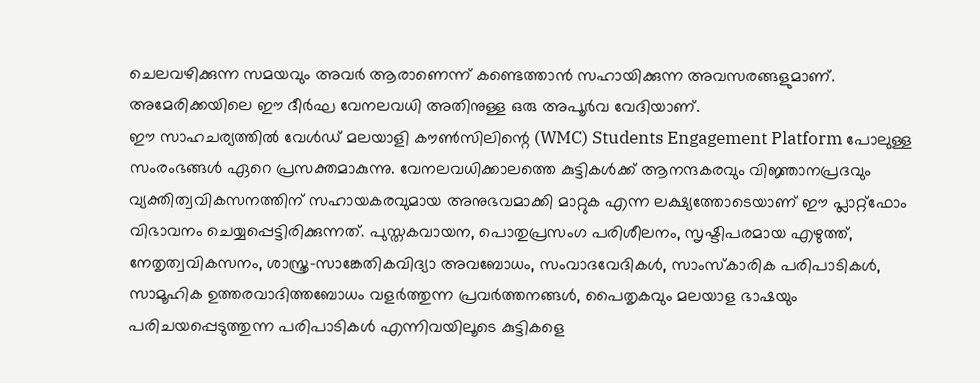ചെലവഴിക്കുന്ന സമയവും അവർ ആരാണെന്ന് കണ്ടെത്താൻ സഹായിക്കുന്ന അവസരങ്ങളുമാണ്. അമേരിക്കയിലെ ഈ ദീർഘ വേനലവധി അതിനുള്ള ഒരു അപൂർവ വേദിയാണ്.
ഈ സാഹചര്യത്തിൽ വേൾഡ് മലയാളി കൗൺസിലിന്റെ (WMC) Students Engagement Platform പോലുള്ള സംരംഭങ്ങൾ ഏറെ പ്രസക്തമാകുന്നു. വേനലവധിക്കാലത്തെ കുട്ടികൾക്ക് ആനന്ദകരവും വിജ്ഞാനപ്രദവും വ്യക്തിത്വവികസനത്തിന് സഹായകരവുമായ അനുഭവമാക്കി മാറ്റുക എന്ന ലക്ഷ്യത്തോടെയാണ് ഈ പ്ലാറ്റ്ഫോം വിഭാവനം ചെയ്യപ്പെട്ടിരിക്കുന്നത്. പുസ്തകവായന, പൊതുപ്രസംഗ പരിശീലനം, സൃഷ്ടിപരമായ എഴുത്ത്, നേതൃത്വവികസനം, ശാസ്ത്ര-സാങ്കേതികവിദ്യാ അവബോധം, സംവാദവേദികൾ, സാംസ്കാരിക പരിപാടികൾ, സാമൂഹിക ഉത്തരവാദിത്തബോധം വളർത്തുന്ന പ്രവർത്തനങ്ങൾ, പൈതൃകവും മലയാള ഭാഷയും പരിചയപ്പെടുത്തുന്ന പരിപാടികൾ എന്നിവയിലൂടെ കുട്ടികളെ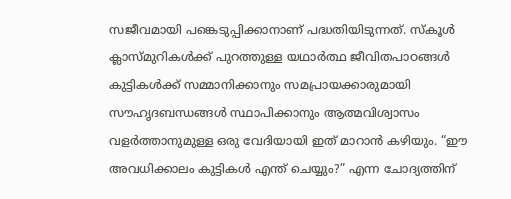സജീവമായി പങ്കെടുപ്പിക്കാനാണ് പദ്ധതിയിടുന്നത്. സ്കൂൾ ക്ലാസ്മുറികൾക്ക് പുറത്തുള്ള യഥാർത്ഥ ജീവിതപാഠങ്ങൾ കുട്ടികൾക്ക് സമ്മാനിക്കാനും സമപ്രായക്കാരുമായി സൗഹൃദബന്ധങ്ങൾ സ്ഥാപിക്കാനും ആത്മവിശ്വാസം വളർത്താനുമുള്ള ഒരു വേദിയായി ഇത് മാറാൻ കഴിയും. “ഈ അവധിക്കാലം കുട്ടികൾ എന്ത് ചെയ്യും?” എന്ന ചോദ്യത്തിന്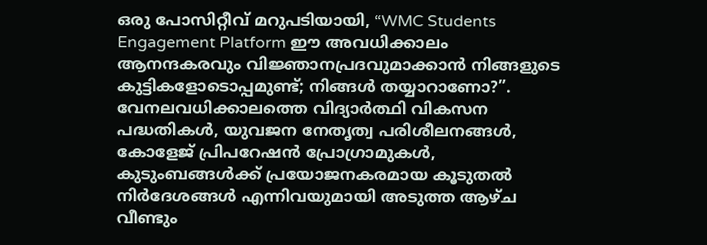ഒരു പോസിറ്റീവ് മറുപടിയായി, “WMC Students Engagement Platform ഈ അവധിക്കാലം ആനന്ദകരവും വിജ്ഞാനപ്രദവുമാക്കാൻ നിങ്ങളുടെ കുട്ടികളോടൊപ്പമുണ്ട്; നിങ്ങൾ തയ്യാറാണോ?”.
വേനലവധിക്കാലത്തെ വിദ്യാർത്ഥി വികസന പദ്ധതികൾ, യുവജന നേതൃത്വ പരിശീലനങ്ങൾ, കോളേജ് പ്രിപറേഷൻ പ്രോഗ്രാമുകൾ, കുടുംബങ്ങൾക്ക് പ്രയോജനകരമായ കൂടുതൽ നിർദേശങ്ങൾ എന്നിവയുമായി അടുത്ത ആഴ്ച വീണ്ടും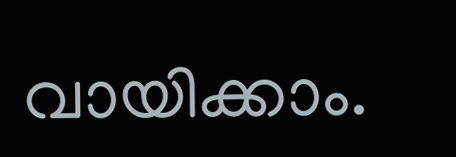വായിക്കാം.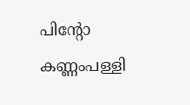പിന്റോ കണ്ണംപള്ളി